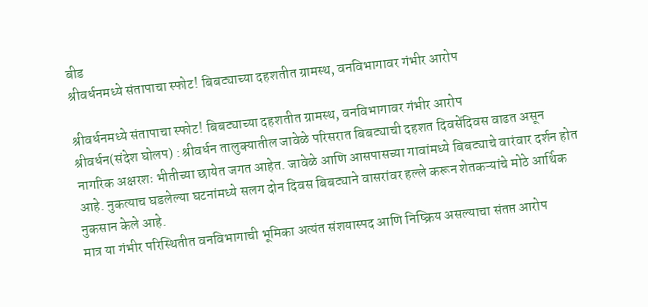बीड
श्रीवर्धनमध्ये संतापाचा स्फोट! बिबट्याच्या दहशतीत ग्रामस्थ, वनविभागावर गंभीर आरोप

श्रीवर्धनमध्ये संतापाचा स्फोट! बिबट्याच्या दहशतीत ग्रामस्थ, वनविभागावर गंभीर आरोप
श्रीवर्धन(संदेश घोलप) : श्रीवर्धन तालुक्यातील जावेळे परिसरात बिबट्याची दहशत दिवसेंदिवस वाढत असून नागरिक अक्षरशः भीतीच्या छायेत जगत आहेत. जावेळे आणि आसपासच्या गावांमध्ये बिबट्याचे वारंवार दर्शन होत आहे. नुकत्याच घडलेल्या घटनांमध्ये सलग दोन दिवस बिबट्याने वासरांवर हल्ले करून शेतकऱ्यांचे मोठे आर्थिक नुकसान केले आहे.
मात्र या गंभीर परिस्थितीत वनविभागाची भूमिका अत्यंत संशयास्पद आणि निष्क्रिय असल्याचा संतप्त आरोप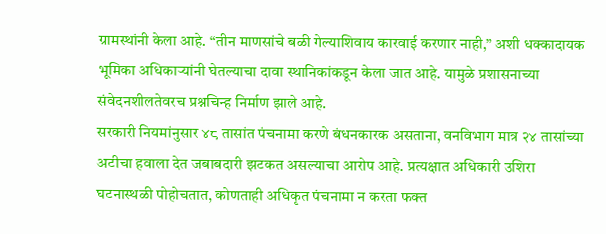ग्रामस्थांनी केला आहे. “तीन माणसांचे बळी गेल्याशिवाय कारवाई करणार नाही,” अशी धक्कादायक भूमिका अधिकाऱ्यांनी घेतल्याचा दावा स्थानिकांकडून केला जात आहे. यामुळे प्रशासनाच्या संवेदनशीलतेवरच प्रश्नचिन्ह निर्माण झाले आहे.
सरकारी नियमांनुसार ४८ तासांत पंचनामा करणे बंधनकारक असताना, वनविभाग मात्र २४ तासांच्या अटीचा हवाला देत जबाबदारी झटकत असल्याचा आरोप आहे. प्रत्यक्षात अधिकारी उशिरा घटनास्थळी पोहोचतात, कोणताही अधिकृत पंचनामा न करता फक्त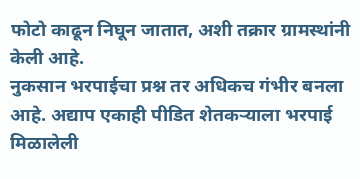फोटो काढून निघून जातात, अशी तक्रार ग्रामस्थांनी केली आहे.
नुकसान भरपाईचा प्रश्न तर अधिकच गंभीर बनला आहे. अद्याप एकाही पीडित शेतकऱ्याला भरपाई मिळालेली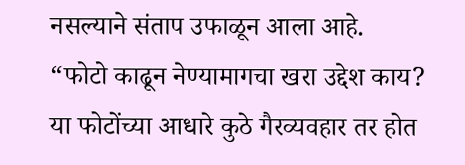नसल्याने संताप उफाळून आला आहे. “फोटो काढून नेण्यामागचा खरा उद्देश काय? या फोटोंच्या आधारे कुठे गैरव्यवहार तर होत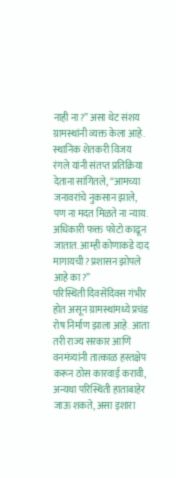नाही ना?” असा थेट संशय ग्रामस्थांनी व्यक्त केला आहे.
स्थानिक शेतकरी विजय रंगले यांनी संतप्त प्रतिक्रिया देताना सांगितले, “आमच्या जनावरांचे नुकसान झाले, पण ना मदत मिळते ना न्याय. अधिकारी फक्त फोटो काढून जातात. आम्ही कोणाकडे दाद मागायची? प्रशासन झोपले आहे का?”
परिस्थिती दिवसेंदिवस गंभीर होत असून ग्रामस्थांमध्ये प्रचंड रोष निर्माण झाला आहे. आता तरी राज्य सरकार आणि वनमंत्र्यांनी तात्काळ हस्तक्षेप करून ठोस कारवाई करावी, अन्यथा परिस्थिती हाताबाहेर जाऊ शकते, असा इशारा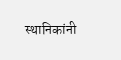स्थानिकांनी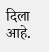दिला आहे.